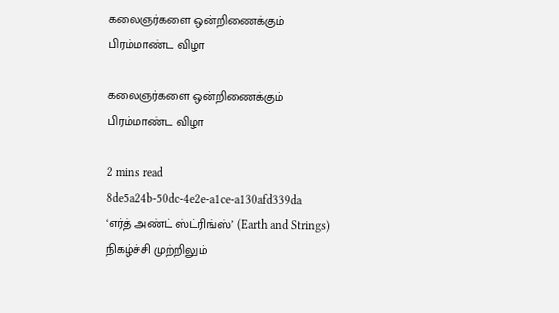கலைஞர்களை ஒன்றிணைக்கும் பிரம்மாண்ட விழா

கலைஞர்களை ஒன்றிணைக்கும் பிரம்மாண்ட விழா

2 mins read
8de5a24b-50dc-4e2e-a1ce-a130afd339da
‘எர்த் அண்ட் ஸ்ட்ரிங்ஸ்’ (Earth and Strings) நிகழ்ச்சி முற்றிலும்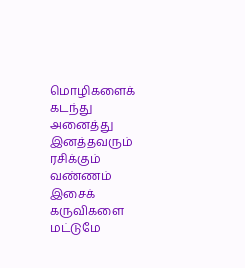மொழிகளைக் கடந்து அனைத்து இனத்தவரும் ரசிக்கும் வண்ணம் இசைக் கருவிகளை மட்டுமே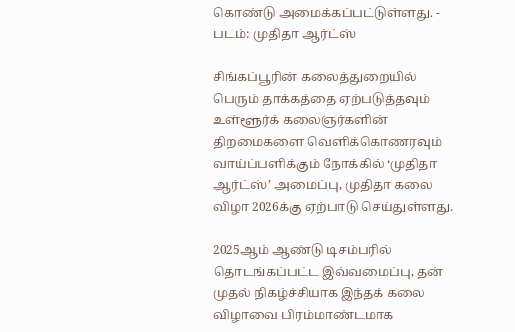கொண்டு அமைக்கப்பட்டுள்ளது. - படம்: முதிதா ஆர்ட்ஸ்

சிங்கப்பூரின் கலைத்துறையில் பெரும் தாக்கத்தை ஏற்படுத்தவும் உள்ளூர்க் கலைஞர்களின் திறமைகளை வெளிக்கொணரவும் வாய்ப்பளிக்கும் நோக்கில் ‘முதிதா ஆர்ட்ஸ்’ அமைப்பு, முதிதா கலை விழா 2026க்கு ஏற்பாடு செய்துள்ளது.

2025ஆம் ஆண்டு டிசம்பரில் தொடங்கப்பட்ட இவ்வமைப்பு, தன் முதல் நிகழ்ச்சியாக இந்தக் கலை விழாவை பிரம்மாண்டமாக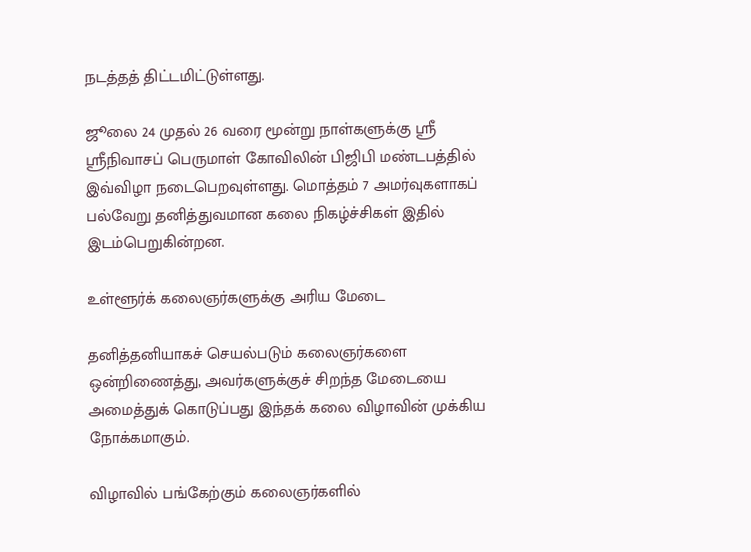நடத்தத் திட்டமிட்டுள்ளது.

ஜூலை 24 முதல் 26 வரை மூன்று நாள்களுக்கு ஸ்ரீ ஸ்ரீநிவாசப் பெருமாள் கோவிலின் பிஜிபி மண்டபத்தில் இவ்விழா நடைபெறவுள்ளது. மொத்தம் 7 அமர்வுகளாகப் பல்வேறு தனித்துவமான கலை நிகழ்ச்சிகள் இதில் இடம்பெறுகின்றன.

உள்ளூர்க் கலைஞர்களுக்கு அரிய மேடை

தனித்தனியாகச் செயல்படும் கலைஞர்களை ஒன்றிணைத்து, அவர்களுக்குச் சிறந்த மேடையை அமைத்துக் கொடுப்பது இந்தக் கலை விழாவின் முக்கிய நோக்கமாகும்.

விழாவில் பங்கேற்கும் கலைஞர்களில்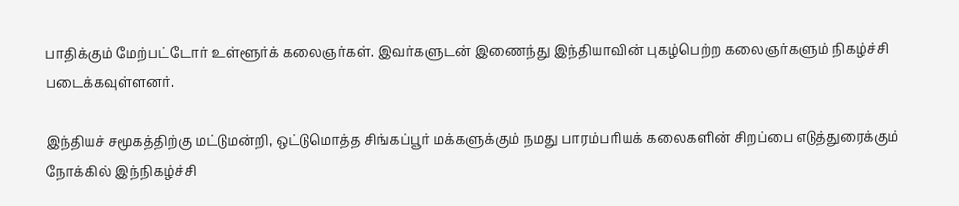பாதிக்கும் மேற்பட்டோர் உள்ளூர்க் கலைஞர்கள். இவர்களுடன் இணைந்து இந்தியாவின் புகழ்பெற்ற கலைஞர்களும் நிகழ்ச்சி படைக்கவுள்ளனர்.

இந்தியச் சமூகத்திற்கு மட்டுமன்றி, ஒட்டுமொத்த சிங்கப்பூர் மக்களுக்கும் நமது பாரம்பரியக் கலைகளின் சிறப்பை எடுத்துரைக்கும் நோக்கில் இந்நிகழ்ச்சி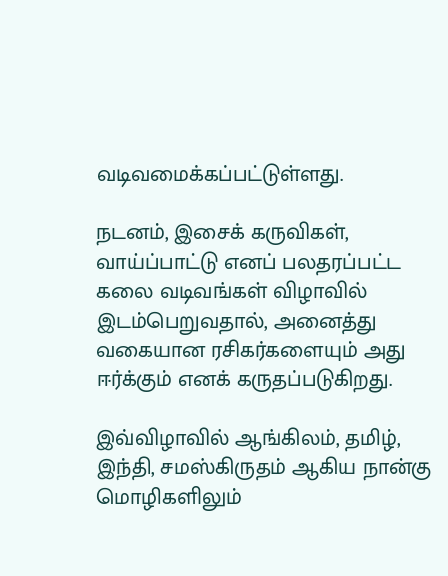வடிவமைக்கப்பட்டுள்ளது.

நடனம், இசைக் கருவிகள், வாய்ப்பாட்டு எனப் பலதரப்பட்ட கலை வடிவங்கள் விழாவில் இடம்பெறுவதால், அனைத்து வகையான ரசிகர்களையும் அது ஈர்க்கும் எனக் கருதப்படுகிறது.

இவ்விழாவில் ஆங்கிலம், தமிழ், இந்தி, சமஸ்கிருதம் ஆகிய நான்கு மொழிகளிலும்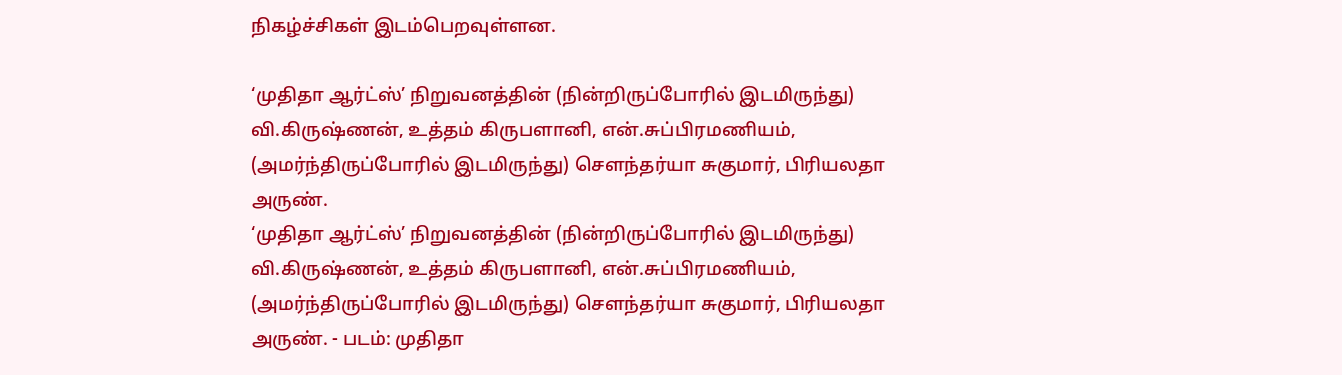நிகழ்ச்சிகள் இடம்பெறவுள்ளன.

‘முதிதா ஆர்ட்ஸ்’ நிறுவனத்தின் (நின்றிருப்போரில் இடமிருந்து) வி.கிருஷ்ணன், உத்தம் கிருபளானி, என்.சுப்பிரமணியம், (அமர்ந்திருப்போரில் இடமிருந்து) சௌந்தர்யா சுகுமார், பிரியலதா அருண்.
‘முதிதா ஆர்ட்ஸ்’ நிறுவனத்தின் (நின்றிருப்போரில் இடமிருந்து) வி.கிருஷ்ணன், உத்தம் கிருபளானி, என்.சுப்பிரமணியம், (அமர்ந்திருப்போரில் இடமிருந்து) சௌந்தர்யா சுகுமார், பிரியலதா அருண். - படம்: முதிதா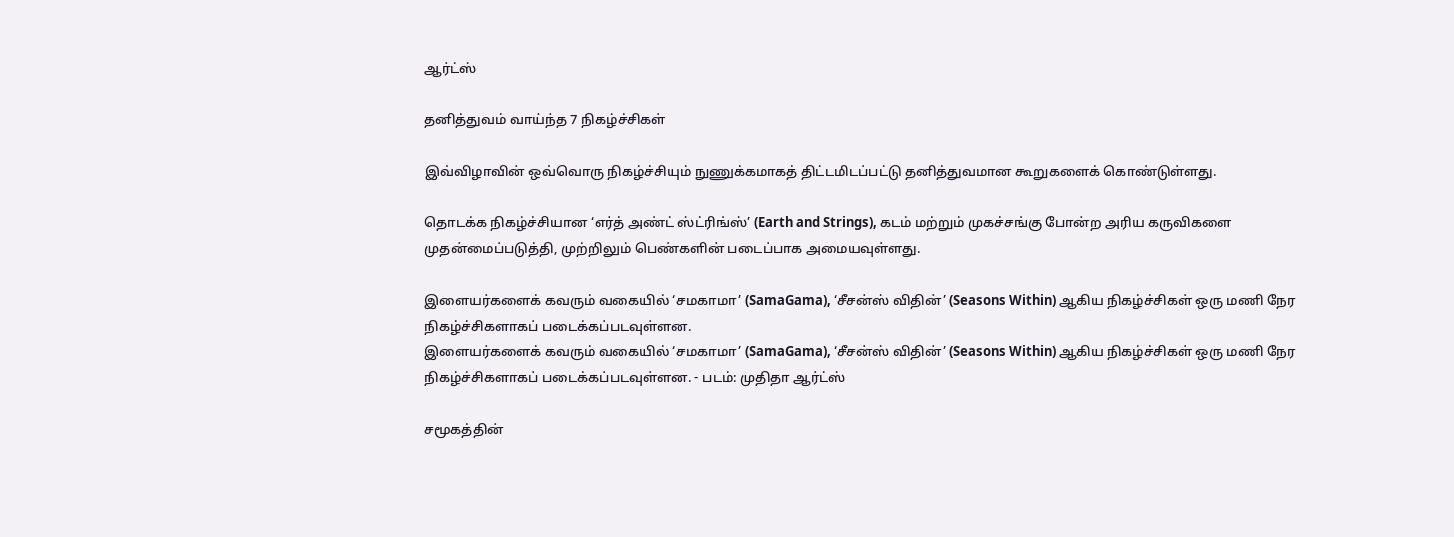ஆர்ட்ஸ்

தனித்துவம் வாய்ந்த 7 நிகழ்ச்சிகள்

இவ்விழாவின் ஒவ்வொரு நிகழ்ச்சியும் நுணுக்கமாகத் திட்டமிடப்பட்டு தனித்துவமான கூறுகளைக் கொண்டுள்ளது.

தொடக்க நிகழ்ச்சியான ‘எர்த் அண்ட் ஸ்ட்ரிங்ஸ்’ (Earth and Strings), கடம் மற்றும் முகச்சங்கு போன்ற அரிய கருவிகளை முதன்மைப்படுத்தி, முற்றிலும் பெண்களின் படைப்பாக அமையவுள்ளது.

இளையர்களைக் கவரும் வகையில் ‘சமகாமா’ (SamaGama), ‘சீசன்ஸ் விதின்’ (Seasons Within) ஆகிய நிகழ்ச்சிகள் ஒரு மணி நேர நிகழ்ச்சிகளாகப் படைக்கப்படவுள்ளன.
இளையர்களைக் கவரும் வகையில் ‘சமகாமா’ (SamaGama), ‘சீசன்ஸ் விதின்’ (Seasons Within) ஆகிய நிகழ்ச்சிகள் ஒரு மணி நேர நிகழ்ச்சிகளாகப் படைக்கப்படவுள்ளன. - படம்: முதிதா ஆர்ட்ஸ்

சமூகத்தின்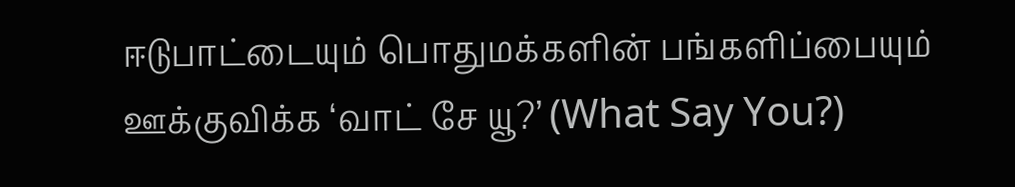ஈடுபாட்டையும் பொதுமக்களின் பங்களிப்பையும் ஊக்குவிக்க ‘வாட் சே யூ?’ (What Say You?)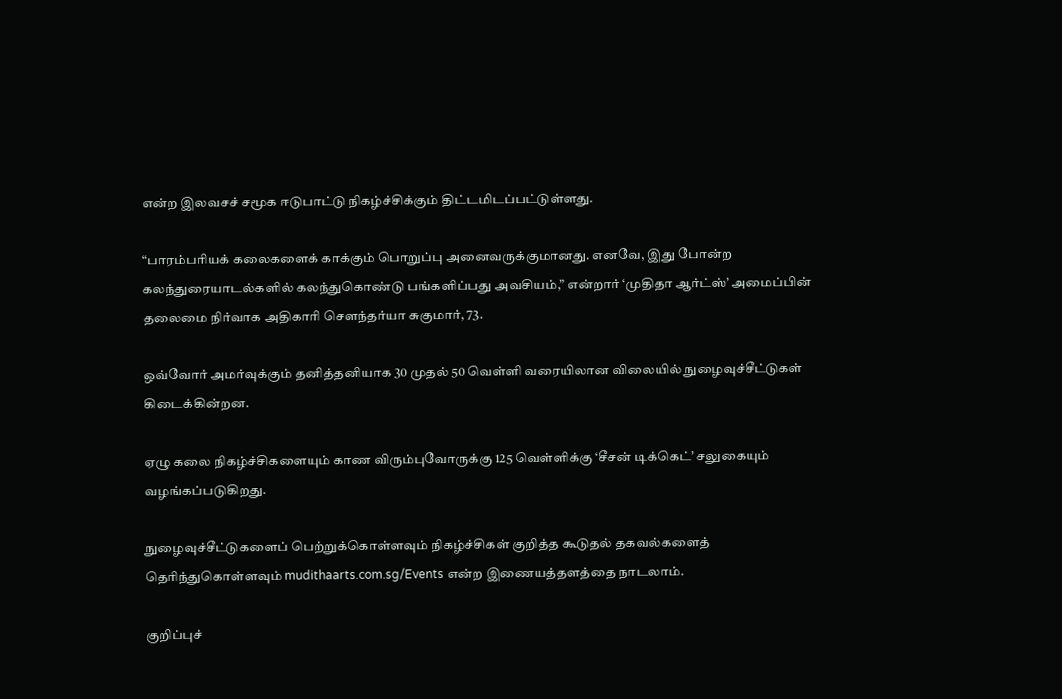என்ற இலவசச் சமூக ஈடுபாட்டு நிகழ்ச்சிக்கும் திட்டமிடப்பட்டுள்ளது.

“பாரம்பரியக் கலைகளைக் காக்கும் பொறுப்பு அனைவருக்குமானது. எனவே, இது போன்ற கலந்துரையாடல்களில் கலந்துகொண்டு பங்களிப்பது அவசியம்,” என்றார் ‘முதிதா ஆர்ட்ஸ்’ அமைப்பின் தலைமை நிர்வாக அதிகாரி சௌந்தர்யா சுகுமார், 73.

ஒவ்வோர் அமர்வுக்கும் தனித்தனியாக 30 முதல் 50 வெள்ளி வரையிலான விலையில் நுழைவுச்சீட்டுகள் கிடைக்கின்றன.

ஏழு கலை நிகழ்ச்சிகளையும் காண விரும்புவோருக்கு 125 வெள்ளிக்கு ‘சீசன் டிக்கெட்’ சலுகையும் வழங்கப்படுகிறது.

நுழைவுச்சீட்டுகளைப் பெற்றுக்கொள்ளவும் நிகழ்ச்சிகள் குறித்த கூடுதல் தகவல்களைத் தெரிந்துகொள்ளவும் mudithaarts.com.sg/Events என்ற இணையத்தளத்தை நாடலாம்.

குறிப்புச்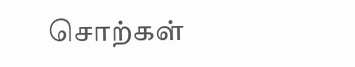சொற்கள்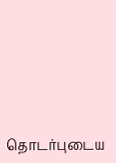தொடர்புடைய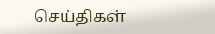செய்திகள்